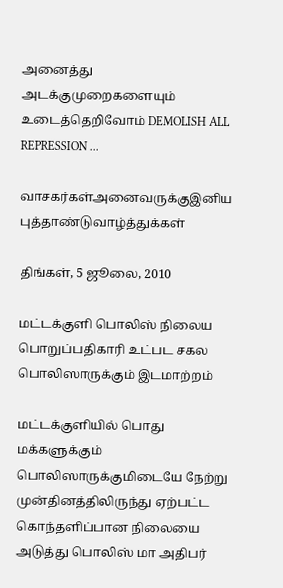அனைத்து அடக்குமுறைகளையும் உடைத்தெறிவோம் DEMOLISH ALL REPRESSION ...

வாசகர்கள்அனைவருக்குஇனிய புத்தாண்டுவாழ்த்துக்கள்

திங்கள், 5 ஜூலை, 2010

மட்டக்குளி பொலிஸ் நிலைய பொறுப்பதிகாரி உட்பட சகல பொலிஸாருக்கும் இடமாற்றம்

மட்டக்குளியில் பொது மக்களுக்கும் பொலிஸாருக்குமிடையே நேற்று முன்தினத்திலிருந்து ஏற்பட்ட கொந்தளிப்பான நிலையை அடுத்து பொலிஸ் மா அதிபர்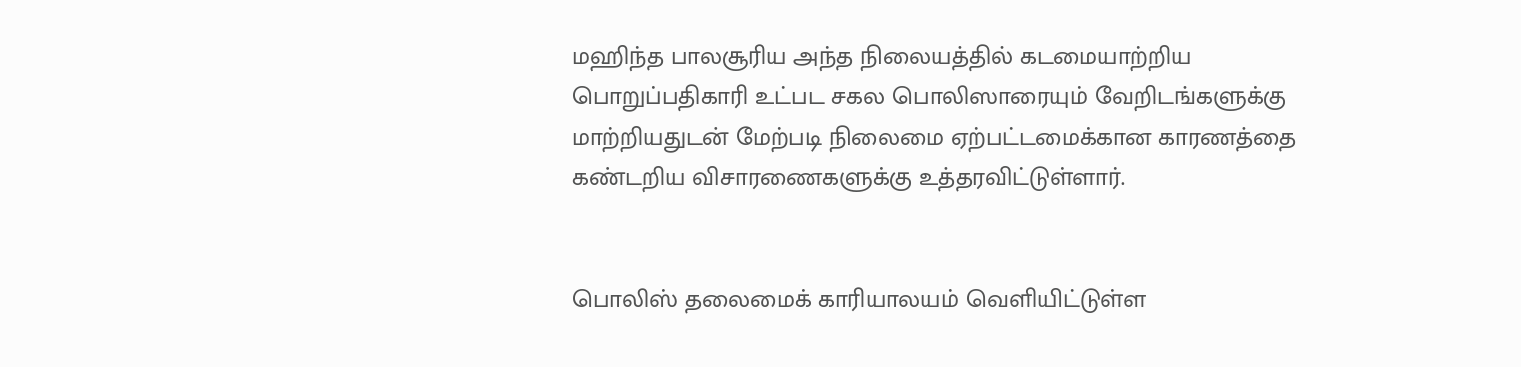மஹிந்த பாலசூரிய அந்த நிலையத்தில் கடமையாற்றிய பொறுப்பதிகாரி உட்பட சகல பொலிஸாரையும் வேறிடங்களுக்கு மாற்றியதுடன் மேற்படி நிலைமை ஏற்பட்டமைக்கான காரணத்தை கண்டறிய விசாரணைகளுக்கு உத்தரவிட்டுள்ளார்.


பொலிஸ் தலைமைக் காரியாலயம் வெளியிட்டுள்ள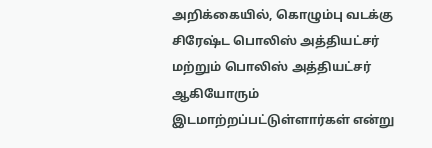அறிக்கையில், கொழும்பு வடக்கு சிரேஷ்ட பொலிஸ் அத்தியட்சர் மற்றும் பொலிஸ் அத்தியட்சர் ஆகியோரும் இடமாற்றப்பட்டுள்ளார்கள் என்று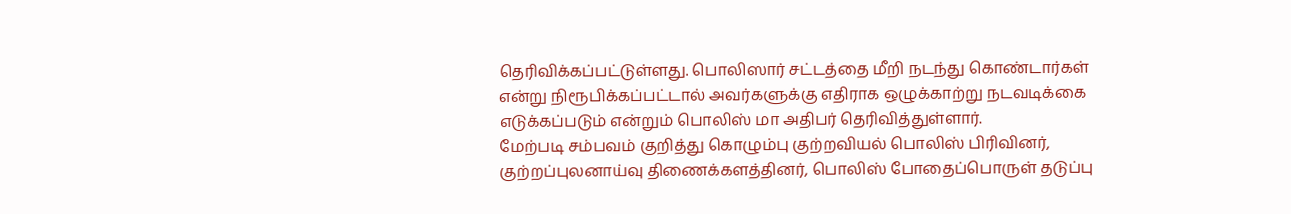தெரிவிக்கப்பட்டுள்ளது. பொலிஸார் சட்டத்தை மீறி நடந்து கொண்டார்கள் என்று நிரூபிக்கப்பட்டால் அவர்களுக்கு எதிராக ஒழுக்காற்று நடவடிக்கை எடுக்கப்படும் என்றும் பொலிஸ் மா அதிபர் தெரிவித்துள்ளார்.
மேற்படி சம்பவம் குறித்து கொழும்பு குற்றவியல் பொலிஸ் பிரிவினர், குற்றப்புலனாய்வு திணைக்களத்தினர், பொலிஸ் போதைப்பொருள் தடுப்பு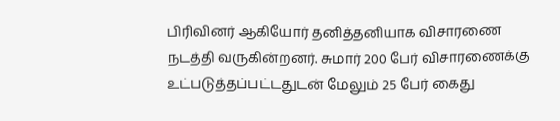பிரிவினர் ஆகியோர் தனித்தனியாக விசாரணை நடத்தி வருகின்றனர். சுமார் 200 பேர் விசாரணைக்கு உட்படுத்தப்பட்டதுடன் மேலும் 25 பேர் கைது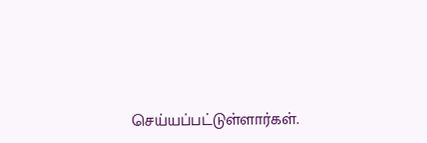செய்யப்பட்டுள்ளார்கள்.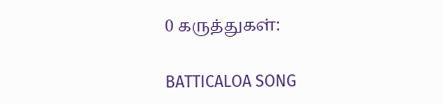0 கருத்துகள்:

BATTICALOA SONG